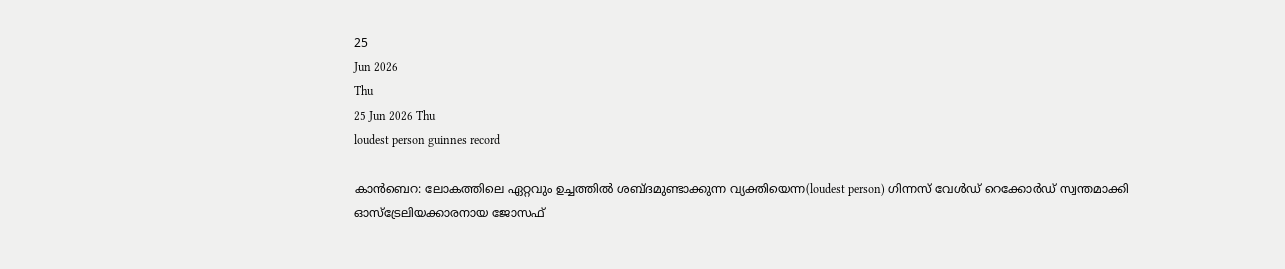25
Jun 2026
Thu
25 Jun 2026 Thu
loudest person guinnes record

കാന്‍ബെറ: ലോകത്തിലെ ഏറ്റവും ഉച്ചത്തില്‍ ശബ്ദമുണ്ടാക്കുന്ന വ്യക്തിയെന്ന(loudest person) ഗിന്നസ് വേള്‍ഡ് റെക്കോര്‍ഡ് സ്വന്തമാക്കി ഓസ്ട്രേലിയക്കാരനായ ജോസഫ്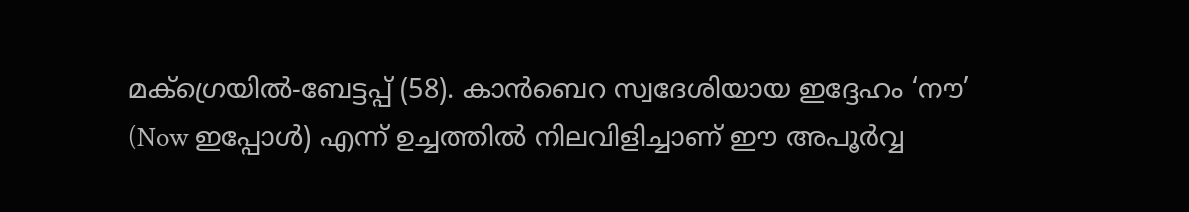മക്‌ഗ്രെയില്‍-ബേട്ടപ്പ് (58). കാന്‍ബെറ സ്വദേശിയായ ഇദ്ദേഹം ‘നൗ’ (Now ഇപ്പോള്‍) എന്ന് ഉച്ചത്തില്‍ നിലവിളിച്ചാണ് ഈ അപൂര്‍വ്വ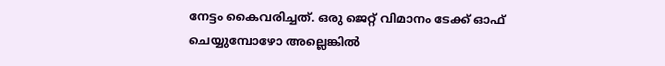നേട്ടം കൈവരിച്ചത്. ഒരു ജെറ്റ് വിമാനം ടേക്ക് ഓഫ് ചെയ്യുമ്പോഴോ അല്ലെങ്കില്‍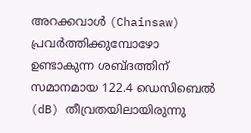അറക്കവാള്‍ (Chainsaw) പ്രവര്‍ത്തിക്കുമ്പോഴോ ഉണ്ടാകുന്ന ശബ്ദത്തിന് സമാനമായ 122.4 ഡെസിബെല്‍ (dB) തീവ്രതയിലായിരുന്നു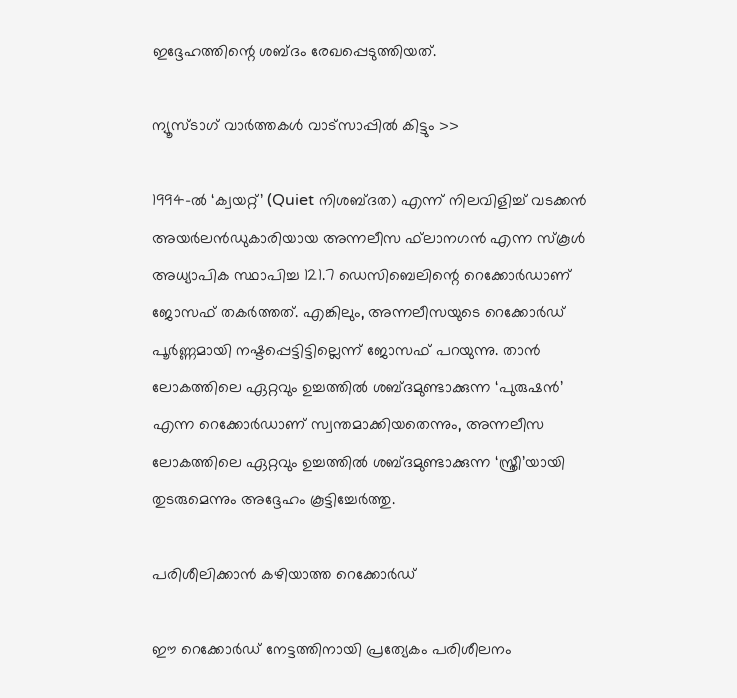ഇദ്ദേഹത്തിന്റെ ശബ്ദം രേഖപ്പെടുത്തിയത്.

ന്യൂസ്ടാഗ് വാര്‍ത്തകള്‍ വാട്‌സാപ്പില്‍ കിട്ടും >>

1994-ല്‍ ‘ക്വയറ്റ്’ (Quiet നിശബ്ദത) എന്ന് നിലവിളിച്ച് വടക്കന്‍ അയര്‍ലന്‍ഡുകാരിയായ അന്നലീസ ഫ്‌ലാനഗന്‍ എന്ന സ്‌കൂള്‍ അധ്യാപിക സ്ഥാപിച്ച 121.7 ഡെസിബെലിന്റെ റെക്കോര്‍ഡാണ് ജോസഫ് തകര്‍ത്തത്. എങ്കിലും, അന്നലീസയുടെ റെക്കോര്‍ഡ് പൂര്‍ണ്ണമായി നഷ്ടപ്പെട്ടിട്ടില്ലെന്ന് ജോസഫ് പറയുന്നു. താന്‍ ലോകത്തിലെ ഏറ്റവും ഉച്ചത്തില്‍ ശബ്ദമുണ്ടാക്കുന്ന ‘പുരുഷന്‍’ എന്ന റെക്കോര്‍ഡാണ് സ്വന്തമാക്കിയതെന്നും, അന്നലീസ ലോകത്തിലെ ഏറ്റവും ഉച്ചത്തില്‍ ശബ്ദമുണ്ടാക്കുന്ന ‘സ്ത്രീ’യായി തുടരുമെന്നും അദ്ദേഹം കൂട്ടിച്ചേര്‍ത്തു.

പരിശീലിക്കാന്‍ കഴിയാത്ത റെക്കോര്‍ഡ്

ഈ റെക്കോര്‍ഡ് നേട്ടത്തിനായി പ്രത്യേകം പരിശീലനം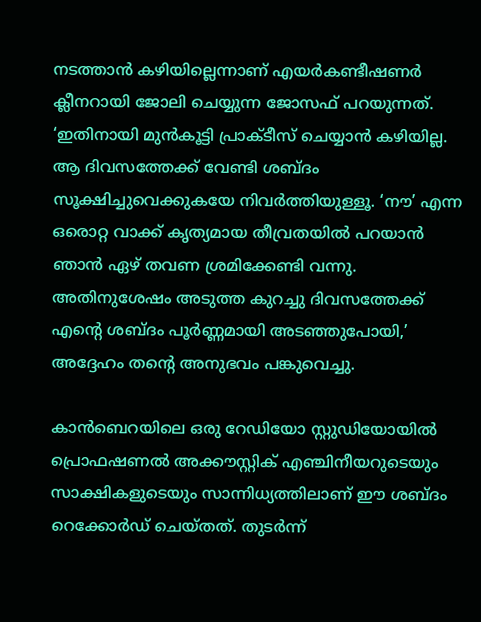നടത്താന്‍ കഴിയില്ലെന്നാണ് എയര്‍കണ്ടീഷണര്‍ ക്ലീനറായി ജോലി ചെയ്യുന്ന ജോസഫ് പറയുന്നത്. ‘ഇതിനായി മുന്‍കൂട്ടി പ്രാക്ടീസ് ചെയ്യാന്‍ കഴിയില്ല. ആ ദിവസത്തേക്ക് വേണ്ടി ശബ്ദം സൂക്ഷിച്ചുവെക്കുകയേ നിവര്‍ത്തിയുള്ളൂ. ‘നൗ’ എന്ന ഒരൊറ്റ വാക്ക് കൃത്യമായ തീവ്രതയില്‍ പറയാന്‍ ഞാന്‍ ഏഴ് തവണ ശ്രമിക്കേണ്ടി വന്നു. അതിനുശേഷം അടുത്ത കുറച്ചു ദിവസത്തേക്ക് എന്റെ ശബ്ദം പൂര്‍ണ്ണമായി അടഞ്ഞുപോയി,’ അദ്ദേഹം തന്റെ അനുഭവം പങ്കുവെച്ചു.

കാന്‍ബെറയിലെ ഒരു റേഡിയോ സ്റ്റുഡിയോയില്‍ പ്രൊഫഷണല്‍ അക്കൗസ്റ്റിക് എഞ്ചിനീയറുടെയും സാക്ഷികളുടെയും സാന്നിധ്യത്തിലാണ് ഈ ശബ്ദം റെക്കോര്‍ഡ് ചെയ്തത്. തുടര്‍ന്ന്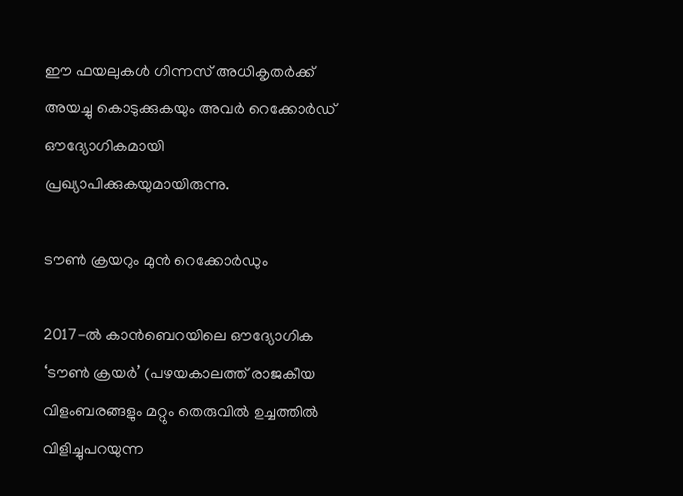ഈ ഫയലുകള്‍ ഗിന്നസ് അധികൃതര്‍ക്ക് അയച്ചു കൊടുക്കുകയും അവര്‍ റെക്കോര്‍ഡ് ഔദ്യോഗികമായി പ്രഖ്യാപിക്കുകയുമായിരുന്നു.

ടൗണ്‍ ക്രയറും മുന്‍ റെക്കോര്‍ഡും

2017-ല്‍ കാന്‍ബെറയിലെ ഔദ്യോഗിക ‘ടൗണ്‍ ക്രയര്‍’ (പഴയകാലത്ത് രാജകീയ വിളംബരങ്ങളും മറ്റും തെരുവില്‍ ഉച്ചത്തില്‍ വിളിച്ചുപറയുന്ന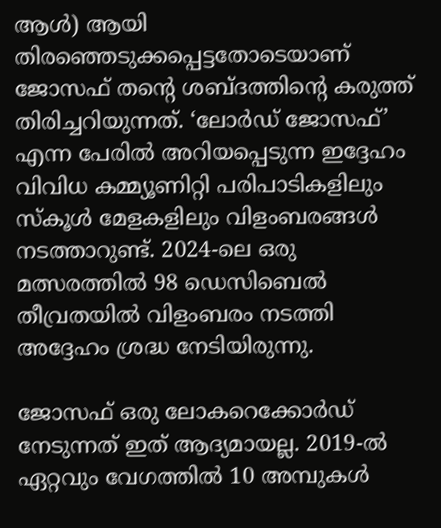ആള്‍) ആയി തിരഞ്ഞെടുക്കപ്പെട്ടതോടെയാണ് ജോസഫ് തന്റെ ശബ്ദത്തിന്റെ കരുത്ത് തിരിച്ചറിയുന്നത്. ‘ലോര്‍ഡ് ജോസഫ്’ എന്ന പേരില്‍ അറിയപ്പെടുന്ന ഇദ്ദേഹം വിവിധ കമ്മ്യൂണിറ്റി പരിപാടികളിലും സ്‌കൂള്‍ മേളകളിലും വിളംബരങ്ങള്‍ നടത്താറുണ്ട്. 2024-ലെ ഒരു മത്സരത്തില്‍ 98 ഡെസിബെല്‍ തീവ്രതയില്‍ വിളംബരം നടത്തി അദ്ദേഹം ശ്രദ്ധ നേടിയിരുന്നു.

ജോസഫ് ഒരു ലോകറെക്കോര്‍ഡ് നേടുന്നത് ഇത് ആദ്യമായല്ല. 2019-ല്‍ ഏറ്റവും വേഗത്തില്‍ 10 അമ്പുകള്‍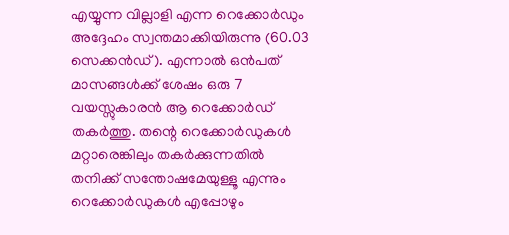എയ്യുന്ന വില്ലാളി എന്ന റെക്കോര്‍ഡും അദ്ദേഹം സ്വന്തമാക്കിയിരുന്നു (60.03 സെക്കന്‍ഡ്). എന്നാല്‍ ഒന്‍പത് മാസങ്ങള്‍ക്ക് ശേഷം ഒരു 7 വയസ്സുകാരന്‍ ആ റെക്കോര്‍ഡ് തകര്‍ത്തു. തന്റെ റെക്കോര്‍ഡുകള്‍ മറ്റാരെങ്കിലും തകര്‍ക്കുന്നതില്‍ തനിക്ക് സന്തോഷമേയുള്ളൂ എന്നും റെക്കോര്‍ഡുകള്‍ എപ്പോഴും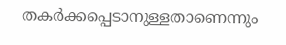തകര്‍ക്കപ്പെടാനുള്ളതാണെന്നും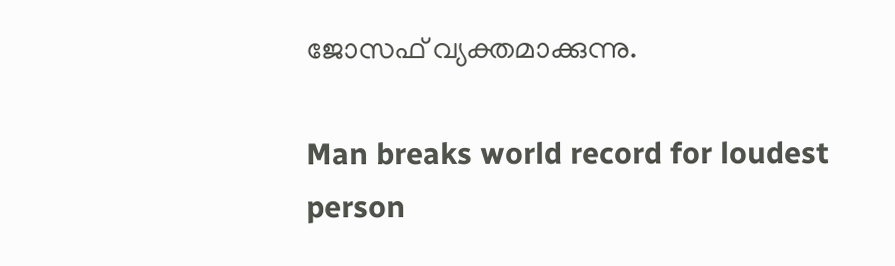ജോസഫ് വ്യക്തമാക്കുന്നു.

Man breaks world record for loudest person